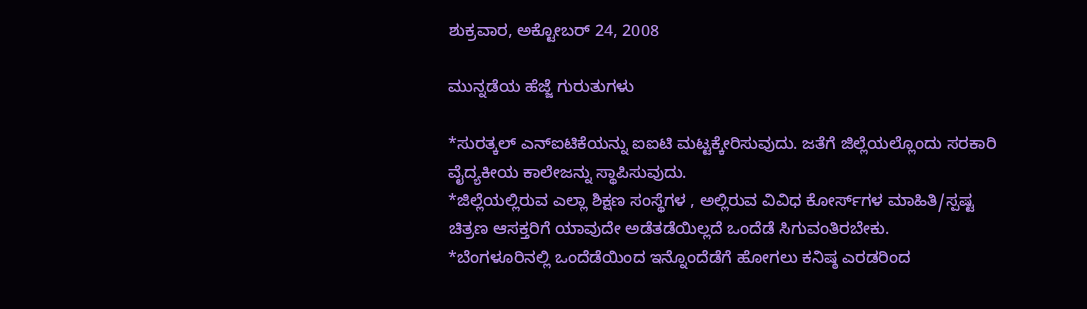ಶುಕ್ರವಾರ, ಅಕ್ಟೋಬರ್ 24, 2008

ಮುನ್ನಡೆಯ ಹೆಜ್ಜೆ ಗುರುತುಗಳು

*ಸುರತ್ಕಲ್ ಎನ್‌ಐಟಿಕೆಯನ್ನು ಐಐಟಿ ಮಟ್ಟಕ್ಕೇರಿಸುವುದು. ಜತೆಗೆ ಜಿಲ್ಲೆಯಲ್ಲೊಂದು ಸರಕಾರಿ ವೈದ್ಯಕೀಯ ಕಾಲೇಜನ್ನು ಸ್ಥಾಪಿಸುವುದು.
*ಜಿಲ್ಲೆಯಲ್ಲಿರುವ ಎಲ್ಲಾ ಶಿಕ್ಷಣ ಸಂಸ್ಥೆಗಳ , ಅಲ್ಲಿರುವ ವಿವಿಧ ಕೋರ್ಸ್‌ಗಳ ಮಾಹಿತಿ/ಸ್ಪಷ್ಟ ಚಿತ್ರಣ ಆಸಕ್ತರಿಗೆ ಯಾವುದೇ ಅಡೆತಡೆಯಿಲ್ಲದೆ ಒಂದೆಡೆ ಸಿಗುವಂತಿರಬೇಕು.
*ಬೆಂಗಳೂರಿನಲ್ಲಿ ಒಂದೆಡೆಯಿಂದ ಇನ್ನೊಂದೆಡೆಗೆ ಹೋಗಲು ಕನಿಷ್ಠ ಎರಡರಿಂದ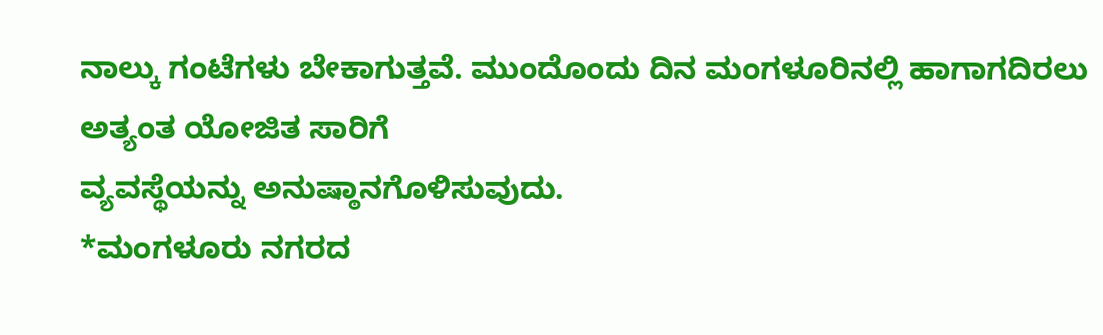ನಾಲ್ಕು ಗಂಟೆಗಳು ಬೇಕಾಗುತ್ತವೆ. ಮುಂದೊಂದು ದಿನ ಮಂಗಳೂರಿನಲ್ಲಿ ಹಾಗಾಗದಿರಲು ಅತ್ಯಂತ ಯೋಜಿತ ಸಾರಿಗೆ
ವ್ಯವಸ್ಥೆಯನ್ನು ಅನುಷ್ಠಾನಗೊಳಿಸುವುದು.
*ಮಂಗಳೂರು ನಗರದ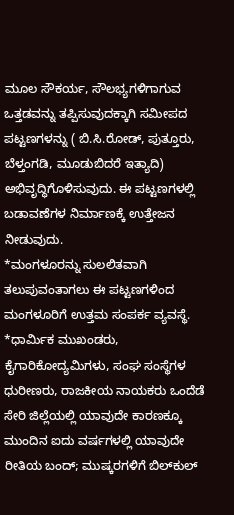ಮೂಲ ಸೌಕರ್ಯ, ಸೌಲಭ್ಯಗಳಿಗಾಗುವ ಒತ್ತಡವನ್ನು ತಪ್ಪಿಸುವುದಕ್ಕಾಗಿ ಸಮೀಪದ ಪಟ್ಟಣಗಳನ್ನು ( ಬಿ.ಸಿ.ರೋಡ್, ಪುತ್ತೂರು, ಬೆಳ್ತಂಗಡಿ, ಮೂಡುಬಿದರೆ ಇತ್ಯಾದಿ) ಅಭಿವೃದ್ಧಿಗೊಳಿಸುವುದು. ಈ ಪಟ್ಟಣಗಳಲ್ಲಿ ಬಡಾವಣೆಗಳ ನಿರ್ಮಾಣಕ್ಕೆ ಉತ್ತೇಜನ ನೀಡುವುದು.
*ಮಂಗಳೂರನ್ನು ಸುಲಲಿತವಾಗಿ ತಲುಪುವಂತಾಗಲು ಈ ಪಟ್ಟಣಗಳಿಂದ ಮಂಗಳೂರಿಗೆ ಉತ್ತಮ ಸಂಪರ್ಕ ವ್ಯವಸ್ಥೆ.
*ಧಾರ್ಮಿಕ ಮುಖಂಡರು, ಕೈಗಾರಿಕೋದ್ಯಮಿಗಳು, ಸಂಘ ಸಂಸ್ಥೆಗಳ ಧುರೀಣರು, ರಾಜಕೀಯ ನಾಯಕರು ಒಂದೆಡೆ ಸೇರಿ ಜಿಲ್ಲೆಯಲ್ಲಿ ಯಾವುದೇ ಕಾರಣಕ್ಕೂ ಮುಂದಿನ ಐದು ವರ್ಷಗಳಲ್ಲಿ ಯಾವುದೇ ರೀತಿಯ ಬಂದ್; ಮುಷ್ಕರಗಳಿಗೆ ಬಿಲ್‌ಕುಲ್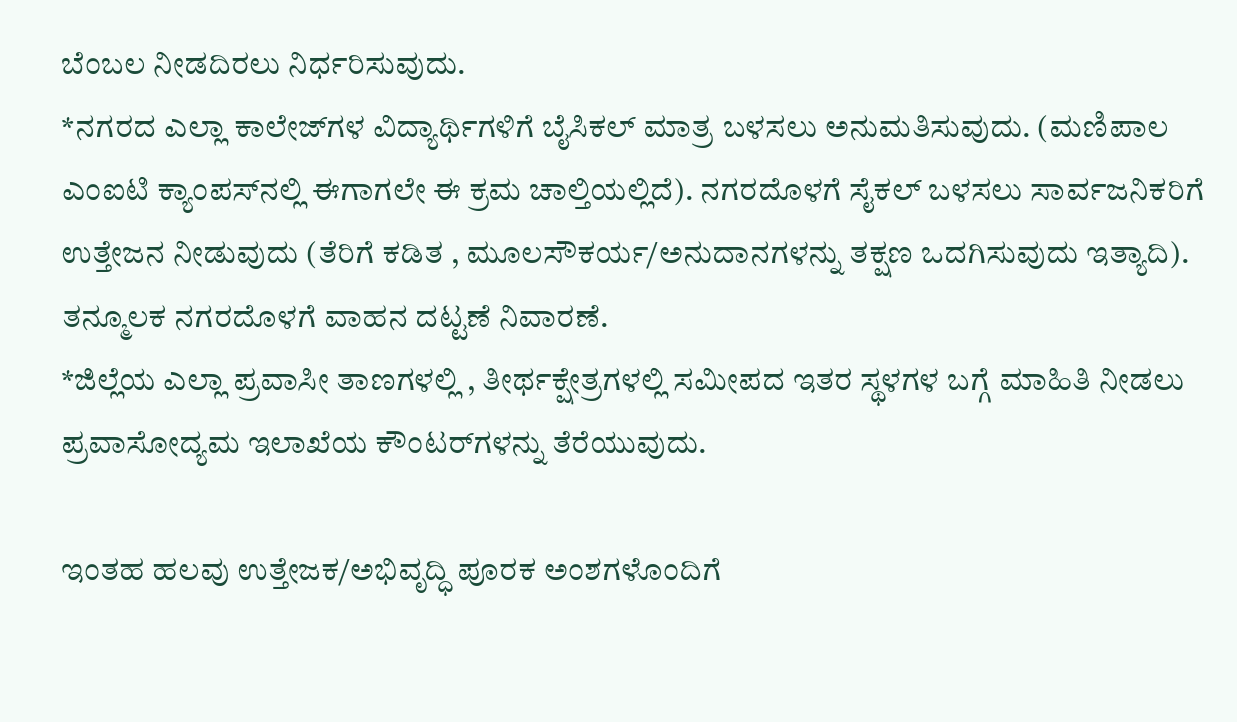ಬೆಂಬಲ ನೀಡದಿರಲು ನಿರ್ಧರಿಸುವುದು.
*ನಗರದ ಎಲ್ಲಾ ಕಾಲೇಜ್‌ಗಳ ವಿದ್ಯಾರ್ಥಿಗಳಿಗೆ ಬೈಸಿಕಲ್ ಮಾತ್ರ ಬಳಸಲು ಅನುಮತಿಸುವುದು. (ಮಣಿಪಾಲ ಎಂಐಟಿ ಕ್ಯಾಂಪಸ್‌ನಲ್ಲಿ ಈಗಾಗಲೇ ಈ ಕ್ರಮ ಚಾಲ್ತಿಯಲ್ಲಿದೆ). ನಗರದೊಳಗೆ ಸೈಕಲ್ ಬಳಸಲು ಸಾರ್ವಜನಿಕರಿಗೆ ಉತ್ತೇಜನ ನೀಡುವುದು (ತೆರಿಗೆ ಕಡಿತ , ಮೂಲಸೌಕರ್ಯ/ಅನುದಾನಗಳನ್ನು ತಕ್ಷಣ ಒದಗಿಸುವುದು ಇತ್ಯಾದಿ). ತನ್ಮೂಲಕ ನಗರದೊಳಗೆ ವಾಹನ ದಟ್ಟಣೆ ನಿವಾರಣೆ.
*ಜಿಲ್ಲೆಯ ಎಲ್ಲಾ ಪ್ರವಾಸೀ ತಾಣಗಳಲ್ಲಿ , ತೀರ್ಥಕ್ಷೇತ್ರಗಳಲ್ಲಿ ಸಮೀಪದ ಇತರ ಸ್ಥಳಗಳ ಬಗ್ಗೆ ಮಾಹಿತಿ ನೀಡಲು ಪ್ರವಾಸೋದ್ಯಮ ಇಲಾಖೆಯ ಕೌಂಟರ್‌ಗಳನ್ನು ತೆರೆಯುವುದು.

ಇಂತಹ ಹಲವು ಉತ್ತೇಜಕ/ಅಭಿವೃದ್ಧಿ ಪೂರಕ ಅಂಶಗಳೊಂದಿಗೆ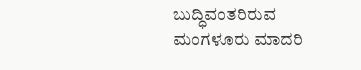ಬುದ್ಧಿವಂತರಿರುವ ಮಂಗಳೂರು ಮಾದರಿ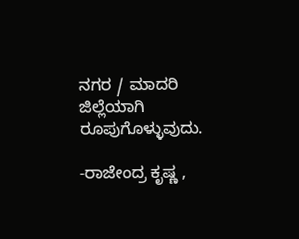ನಗರ / ಮಾದರಿ ಜಿಲ್ಲೆಯಾಗಿ ರೂಪುಗೊಳ್ಳುವುದು.

-ರಾಜೇಂದ್ರ ಕೃಷ್ಣ ,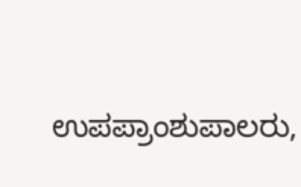ಉಪಪ್ರಾಂಶುಪಾಲರು,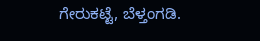ಗೇರುಕಟ್ಟೆ, ಬೆಳ್ತಂಗಡಿ.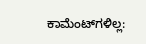ಕಾಮೆಂಟ್‌ಗಳಿಲ್ಲ: